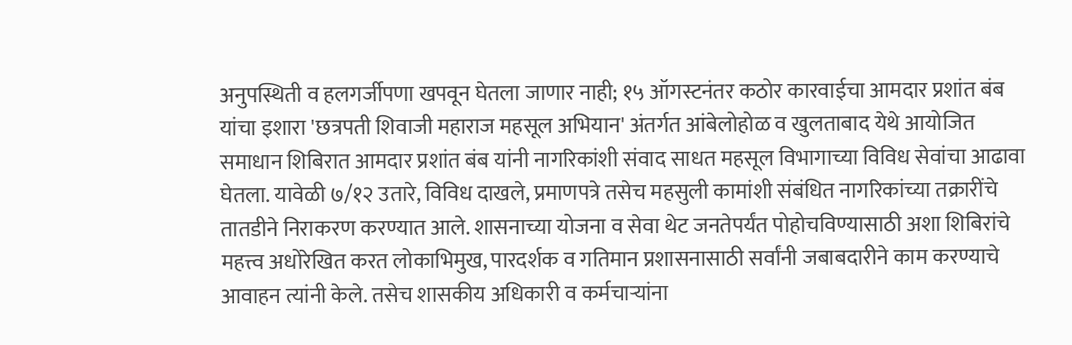अनुपस्थिती व हलगर्जीपणा खपवून घेतला जाणार नाही; १५ ऑगस्टनंतर कठोर कारवाईचा आमदार प्रशांत बंब यांचा इशारा 'छत्रपती शिवाजी महाराज महसूल अभियान' अंतर्गत आंबेलोहोळ व खुलताबाद येथे आयोजित समाधान शिबिरात आमदार प्रशांत बंब यांनी नागरिकांशी संवाद साधत महसूल विभागाच्या विविध सेवांचा आढावा घेतला. यावेळी ७/१२ उतारे, विविध दाखले, प्रमाणपत्रे तसेच महसुली कामांशी संबंधित नागरिकांच्या तक्रारींचे तातडीने निराकरण करण्यात आले. शासनाच्या योजना व सेवा थेट जनतेपर्यंत पोहोचविण्यासाठी अशा शिबिरांचे महत्त्व अधोरेखित करत लोकाभिमुख, पारदर्शक व गतिमान प्रशासनासाठी सर्वांनी जबाबदारीने काम करण्याचे आवाहन त्यांनी केले. तसेच शासकीय अधिकारी व कर्मचाऱ्यांना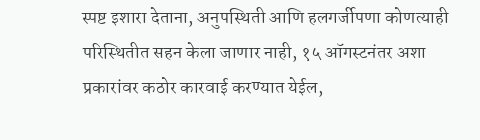स्पष्ट इशारा देताना, अनुपस्थिती आणि हलगर्जीपणा कोणत्याही परिस्थितीत सहन केला जाणार नाही, १५ ऑगस्टनंतर अशा प्रकारांवर कठोर कारवाई करण्यात येईल,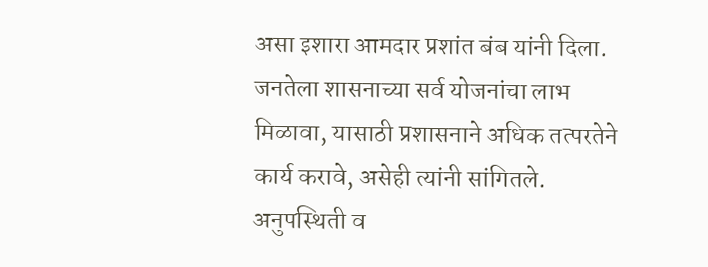असा इशारा आमदार प्रशांत बंब यांनी दिला. जनतेला शासनाच्या सर्व योजनांचा लाभ मिळावा, यासाठी प्रशासनाने अधिक तत्परतेने कार्य करावे, असेही त्यांनी सांगितले.
अनुपस्थिती व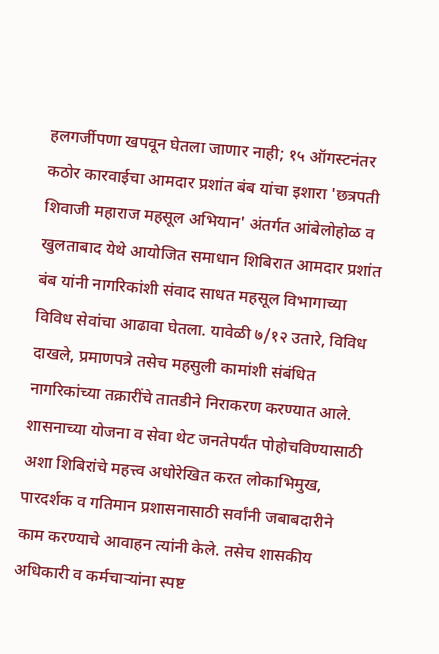हलगर्जीपणा खपवून घेतला जाणार नाही; १५ ऑगस्टनंतर कठोर कारवाईचा आमदार प्रशांत बंब यांचा इशारा 'छत्रपती शिवाजी महाराज महसूल अभियान' अंतर्गत आंबेलोहोळ व खुलताबाद येथे आयोजित समाधान शिबिरात आमदार प्रशांत बंब यांनी नागरिकांशी संवाद साधत महसूल विभागाच्या विविध सेवांचा आढावा घेतला. यावेळी ७/१२ उतारे, विविध दाखले, प्रमाणपत्रे तसेच महसुली कामांशी संबंधित नागरिकांच्या तक्रारींचे तातडीने निराकरण करण्यात आले. शासनाच्या योजना व सेवा थेट जनतेपर्यंत पोहोचविण्यासाठी अशा शिबिरांचे महत्त्व अधोरेखित करत लोकाभिमुख, पारदर्शक व गतिमान प्रशासनासाठी सर्वांनी जबाबदारीने काम करण्याचे आवाहन त्यांनी केले. तसेच शासकीय अधिकारी व कर्मचाऱ्यांना स्पष्ट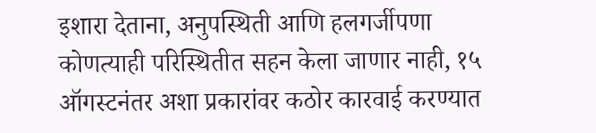इशारा देताना, अनुपस्थिती आणि हलगर्जीपणा कोणत्याही परिस्थितीत सहन केला जाणार नाही, १५ ऑगस्टनंतर अशा प्रकारांवर कठोर कारवाई करण्यात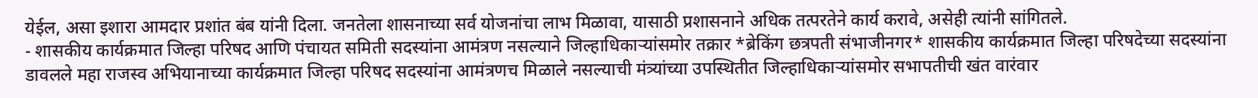येईल, असा इशारा आमदार प्रशांत बंब यांनी दिला. जनतेला शासनाच्या सर्व योजनांचा लाभ मिळावा, यासाठी प्रशासनाने अधिक तत्परतेने कार्य करावे, असेही त्यांनी सांगितले.
- शासकीय कार्यक्रमात जिल्हा परिषद आणि पंचायत समिती सदस्यांना आमंत्रण नसल्याने जिल्हाधिकाऱ्यांसमोर तक्रार *ब्रेकिंग छत्रपती संभाजीनगर* शासकीय कार्यक्रमात जिल्हा परिषदेच्या सदस्यांना डावलले महा राजस्व अभियानाच्या कार्यक्रमात जिल्हा परिषद सदस्यांना आमंत्रणच मिळाले नसल्याची मंत्र्यांच्या उपस्थितीत जिल्हाधिकाऱ्यांसमोर सभापतीची खंत वारंवार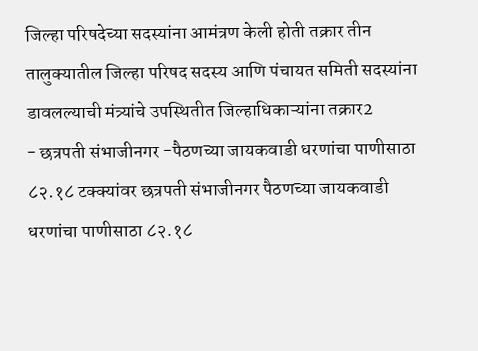जिल्हा परिषदेच्या सदस्यांना आमंत्रण केली होती तक्रार तीन तालुक्यातील जिल्हा परिषद सदस्य आणि पंचायत समिती सदस्यांना डावलल्याची मंत्र्यांचे उपस्थितीत जिल्हाधिकाऱ्यांना तक्रार2
- छत्रपती संभाजीनगर -पैठणच्या जायकवाडी धरणांचा पाणीसाठा ८२.१८ टक्क्यांवर छत्रपती संभाजीनगर पैठणच्या जायकवाडी धरणांचा पाणीसाठा ८२.१८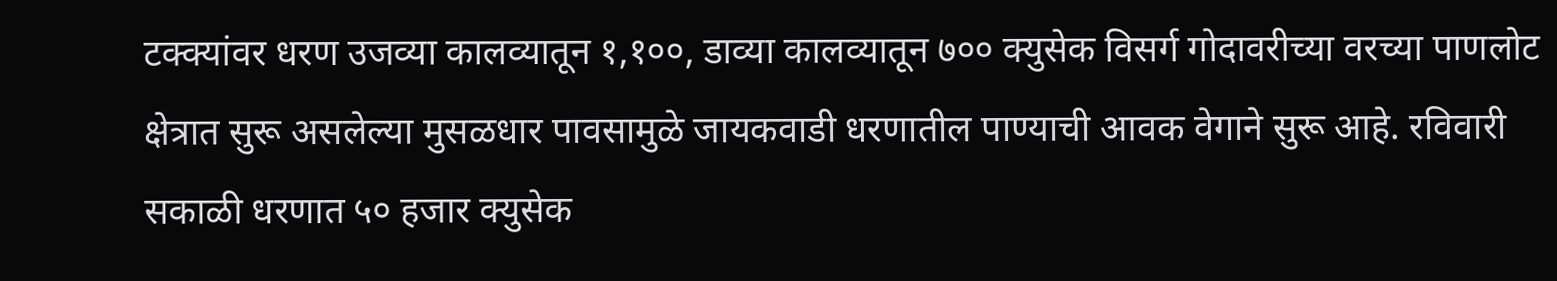टक्क्यांवर धरण उजव्या कालव्यातून १,१००, डाव्या कालव्यातून ७०० क्युसेक विसर्ग गोदावरीच्या वरच्या पाणलोट क्षेत्रात सुरू असलेल्या मुसळधार पावसामुळे जायकवाडी धरणातील पाण्याची आवक वेगाने सुरू आहे. रविवारी सकाळी धरणात ५० हजार क्युसेक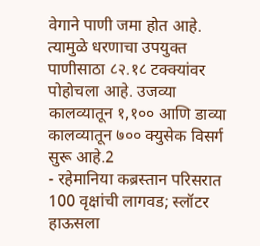वेगाने पाणी जमा होत आहे. त्यामुळे धरणाचा उपयुक्त पाणीसाठा ८२.१८ टक्क्यांवर पोहोचला आहे. उजव्या कालव्यातून १,१०० आणि डाव्या कालव्यातून ७०० क्युसेक विसर्ग सुरू आहे.2
- रहेमानिया कब्रस्तान परिसरात 100 वृक्षांची लागवड; स्लॉटर हाऊसला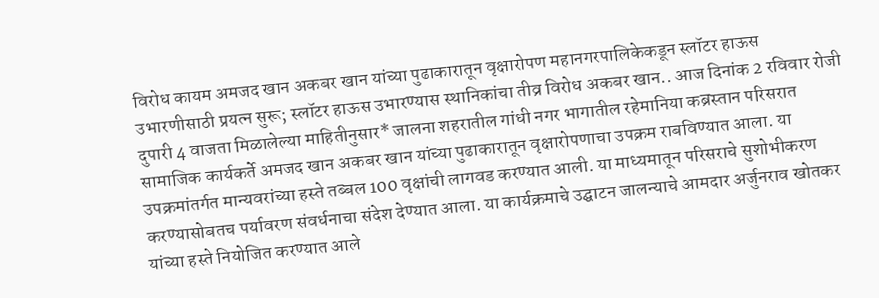विरोध कायम अमजद खान अकबर खान यांच्या पुढाकारातून वृक्षारोपण महानगरपालिकेकडून स्लॉटर हाऊस उभारणीसाठी प्रयत्न सुरू; स्लॉटर हाऊस उभारण्यास स्थानिकांचा तीव्र विरोध अकबर खान.. आज दिनांक 2 रविवार रोजी दुपारी 4 वाजता मिळालेल्या माहितीनुसार* जालना शहरातील गांधी नगर भागातील रहेमानिया कब्रस्तान परिसरात सामाजिक कार्यकर्ते अमजद खान अकबर खान यांच्या पुढाकारातून वृक्षारोपणाचा उपक्रम राबविण्यात आला. या उपक्रमांतर्गत मान्यवरांच्या हस्ते तब्बल 100 वृक्षांची लागवड करण्यात आली. या माध्यमातून परिसराचे सुशोभीकरण करण्यासोबतच पर्यावरण संवर्धनाचा संदेश देण्यात आला. या कार्यक्रमाचे उद्घाटन जालन्याचे आमदार अर्जुनराव खोतकर यांच्या हस्ते नियोजित करण्यात आले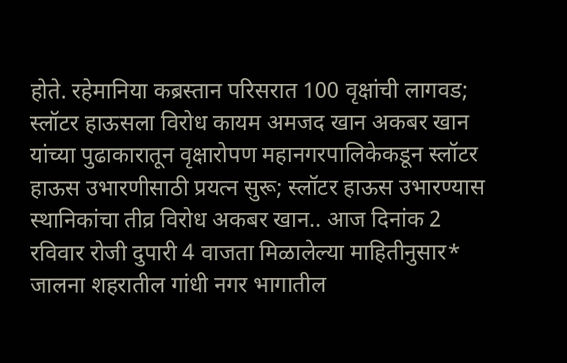होते. रहेमानिया कब्रस्तान परिसरात 100 वृक्षांची लागवड; स्लॉटर हाऊसला विरोध कायम अमजद खान अकबर खान यांच्या पुढाकारातून वृक्षारोपण महानगरपालिकेकडून स्लॉटर हाऊस उभारणीसाठी प्रयत्न सुरू; स्लॉटर हाऊस उभारण्यास स्थानिकांचा तीव्र विरोध अकबर खान.. आज दिनांक 2 रविवार रोजी दुपारी 4 वाजता मिळालेल्या माहितीनुसार* जालना शहरातील गांधी नगर भागातील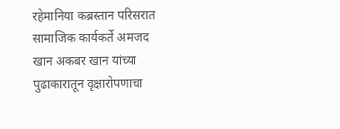रहेमानिया कब्रस्तान परिसरात सामाजिक कार्यकर्ते अमजद खान अकबर खान यांच्या पुढाकारातून वृक्षारोपणाचा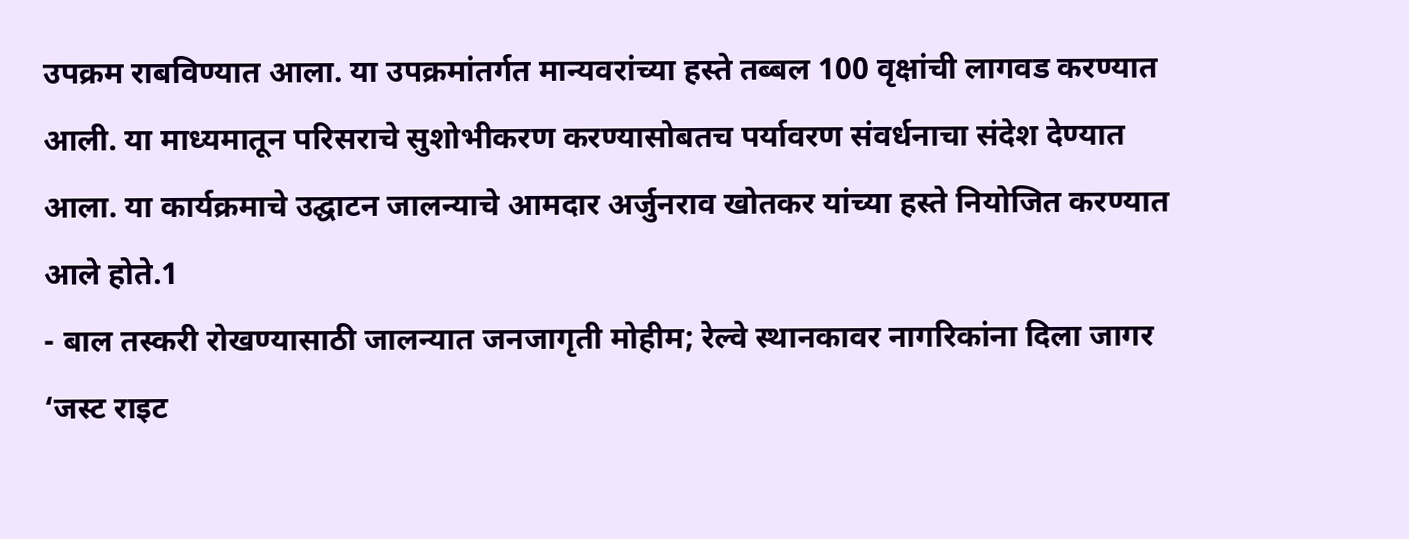उपक्रम राबविण्यात आला. या उपक्रमांतर्गत मान्यवरांच्या हस्ते तब्बल 100 वृक्षांची लागवड करण्यात आली. या माध्यमातून परिसराचे सुशोभीकरण करण्यासोबतच पर्यावरण संवर्धनाचा संदेश देण्यात आला. या कार्यक्रमाचे उद्घाटन जालन्याचे आमदार अर्जुनराव खोतकर यांच्या हस्ते नियोजित करण्यात आले होते.1
- बाल तस्करी रोखण्यासाठी जालन्यात जनजागृती मोहीम; रेल्वे स्थानकावर नागरिकांना दिला जागर ‘जस्ट राइट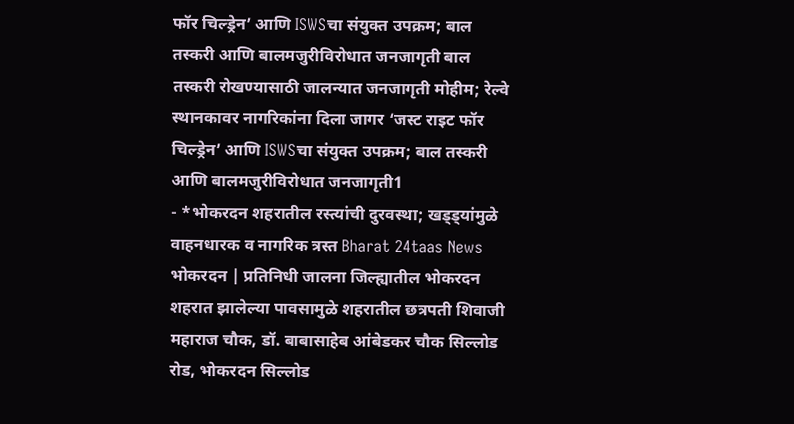फॉर चिल्ड्रेन’ आणि ISWSचा संयुक्त उपक्रम; बाल तस्करी आणि बालमजुरीविरोधात जनजागृती बाल तस्करी रोखण्यासाठी जालन्यात जनजागृती मोहीम; रेल्वे स्थानकावर नागरिकांना दिला जागर ‘जस्ट राइट फॉर चिल्ड्रेन’ आणि ISWSचा संयुक्त उपक्रम; बाल तस्करी आणि बालमजुरीविरोधात जनजागृती1
- *भोकरदन शहरातील रस्त्यांची दुरवस्था; खड्ड्यांमुळे वाहनधारक व नागरिक त्रस्त Bharat 24taas News भोकरदन | प्रतिनिधी जालना जिल्ह्यातील भोकरदन शहरात झालेल्या पावसामुळे शहरातील छत्रपती शिवाजी महाराज चौक, डॉ. बाबासाहेब आंबेडकर चौक सिल्लोड रोड, भोकरदन सिल्लोड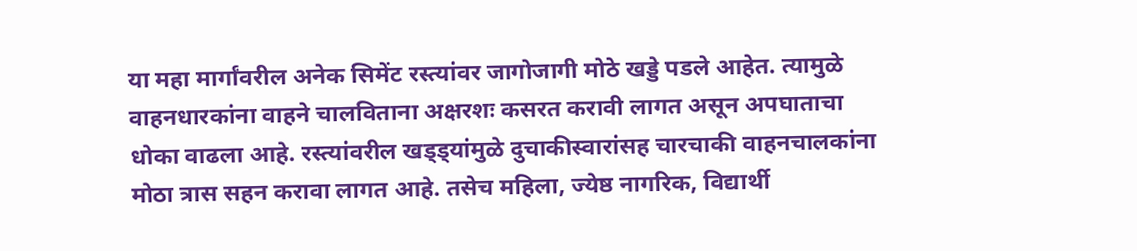या महा मार्गांवरील अनेक सिमेंट रस्त्यांवर जागोजागी मोठे खड्डे पडले आहेत. त्यामुळे वाहनधारकांना वाहने चालविताना अक्षरशः कसरत करावी लागत असून अपघाताचा धोका वाढला आहे. रस्त्यांवरील खड्ड्यांमुळे दुचाकीस्वारांसह चारचाकी वाहनचालकांना मोठा त्रास सहन करावा लागत आहे. तसेच महिला, ज्येष्ठ नागरिक, विद्यार्थी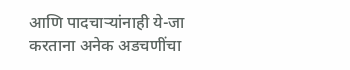आणि पादचाऱ्यांनाही ये-जा करताना अनेक अडचणींचा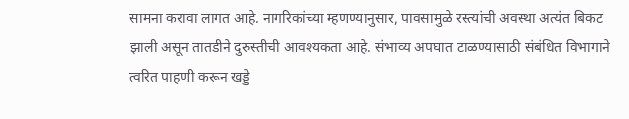सामना करावा लागत आहे. नागरिकांच्या म्हणण्यानुसार, पावसामुळे रस्त्यांची अवस्था अत्यंत बिकट झाली असून तातडीने दुरुस्तीची आवश्यकता आहे. संभाव्य अपघात टाळण्यासाठी संबंधित विभागाने त्वरित पाहणी करून खड्डे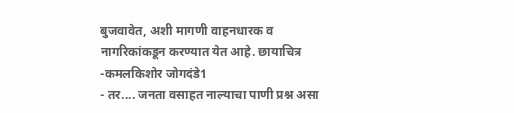बुजवावेत, अशी मागणी वाहनधारक व नागरिकांकडून करण्यात येत आहे. छायाचित्र -कमलकिशोर जोगदंडे1
- तर.... जनता वसाहत नाल्याचा पाणी प्रश्न असा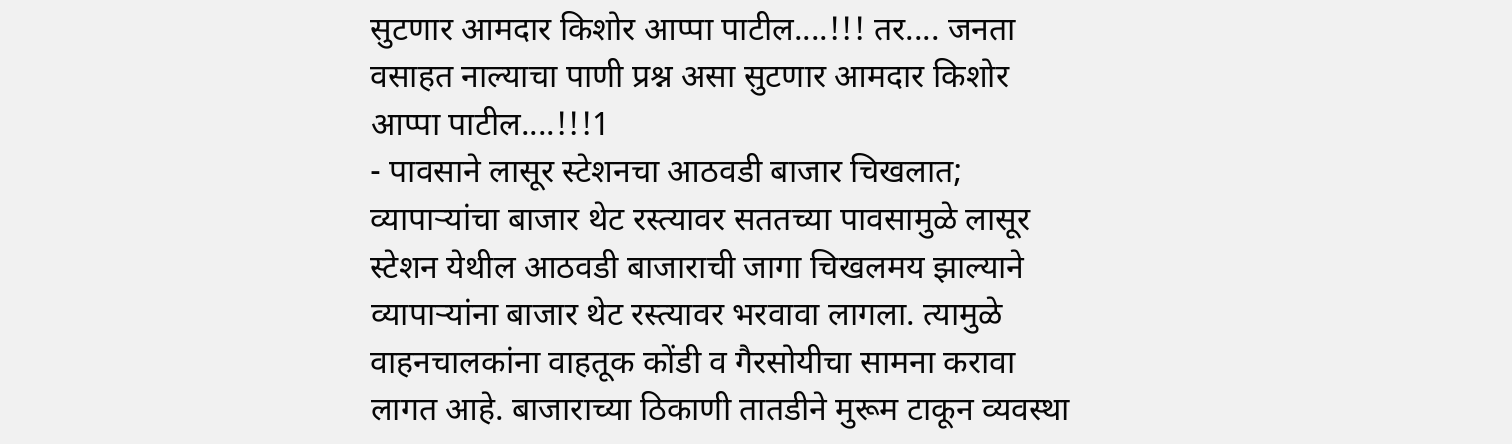सुटणार आमदार किशोर आप्पा पाटील....!!! तर.... जनता वसाहत नाल्याचा पाणी प्रश्न असा सुटणार आमदार किशोर आप्पा पाटील....!!!1
- पावसाने लासूर स्टेशनचा आठवडी बाजार चिखलात; व्यापाऱ्यांचा बाजार थेट रस्त्यावर सततच्या पावसामुळे लासूर स्टेशन येथील आठवडी बाजाराची जागा चिखलमय झाल्याने व्यापाऱ्यांना बाजार थेट रस्त्यावर भरवावा लागला. त्यामुळे वाहनचालकांना वाहतूक कोंडी व गैरसोयीचा सामना करावा लागत आहे. बाजाराच्या ठिकाणी तातडीने मुरूम टाकून व्यवस्था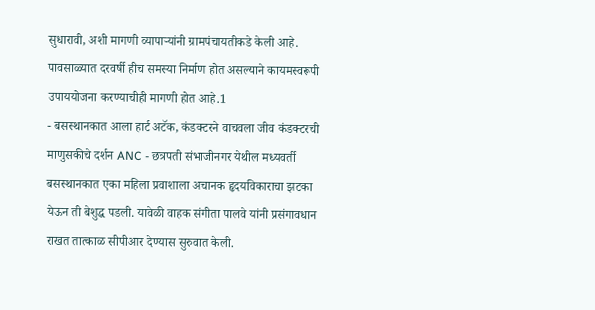सुधारावी, अशी मागणी व्यापाऱ्यांनी ग्रामपंचायतीकडे केली आहे. पावसाळ्यात दरवर्षी हीच समस्या निर्माण होत असल्याने कायमस्वरूपी उपाययोजना करण्याचीही मागणी होत आहे.1
- बसस्थानकात आला हार्ट अटॅक, कंडक्टरने वाचवला जीव कंडक्टरची माणुसकीचे दर्शन ANC - छत्रपती संभाजीनगर येथील मध्यवर्ती बसस्थानकात एका महिला प्रवाशाला अचानक हृदयविकाराचा झटका येऊन ती बेशुद्ध पडली. यावेळी वाहक संगीता पालवे यांनी प्रसंगावधान राखत तात्काळ सीपीआर देण्यास सुरुवात केली.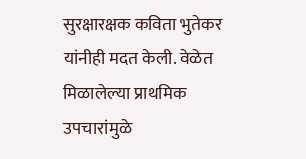सुरक्षारक्षक कविता भुतेकर यांनीही मदत केली. वेळेत मिळालेल्या प्राथमिक उपचारांमुळे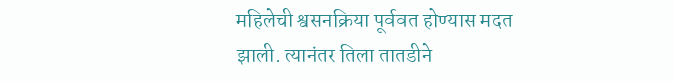महिलेची श्वसनक्रिया पूर्ववत होण्यास मदत झाली. त्यानंतर तिला तातडीने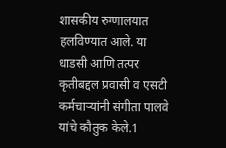शासकीय रुग्णालयात हलविण्यात आले. या धाडसी आणि तत्पर कृतीबद्दल प्रवासी व एसटी कर्मचाऱ्यांनी संगीता पालवे यांचे कौतुक केले.1